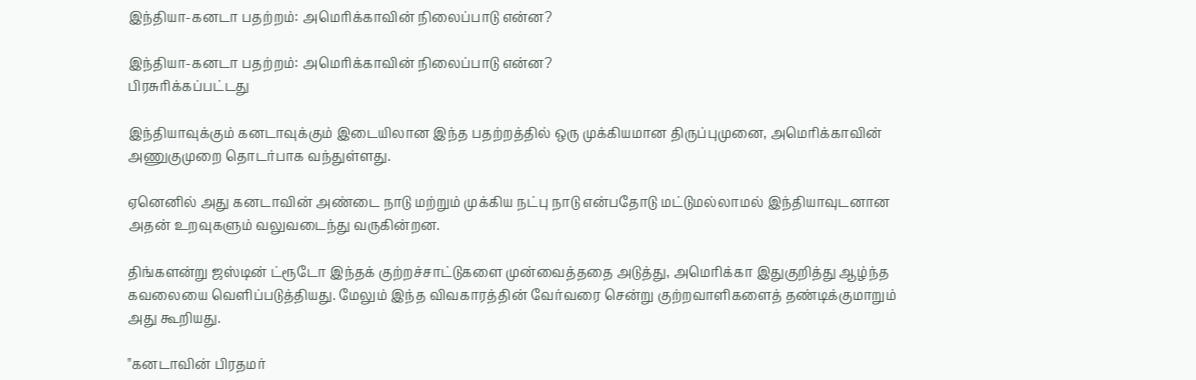இந்தியா-கனடா பதற்றம்: அமெரிக்காவின் நிலைப்பாடு என்ன?

இந்தியா-கனடா பதற்றம்: அமெரிக்காவின் நிலைப்பாடு என்ன?
பிரசுரிக்கப்பட்டது

இந்தியாவுக்கும் கனடாவுக்கும் இடையிலான இந்த பதற்றத்தில் ஒரு முக்கியமான திருப்புமுனை, அமெரிக்காவின் அணுகுமுறை தொடர்பாக வந்துள்ளது.

ஏனெனில் அது கனடாவின் அண்டை நாடு மற்றும் முக்கிய நட்பு நாடு என்பதோடு மட்டுமல்லாமல் இந்தியாவுடனான அதன் உறவுகளும் வலுவடைந்து வருகின்றன.

திங்களன்று ஜஸ்டின் ட்ரூடோ இந்தக் குற்றச்சாட்டுகளை முன்வைத்ததை அடுத்து, அமெரிக்கா இதுகுறித்து ஆழ்ந்த கவலையை வெளிப்படுத்தியது. மேலும் இந்த விவகாரத்தின் வேர்வரை சென்று குற்றவாளிகளைத் தண்டிக்குமாறும் அது கூறியது.

"கனடாவின் பிரதமர்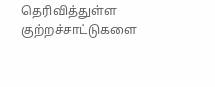தெரிவித்துள்ள குற்றச்சாட்டுகளை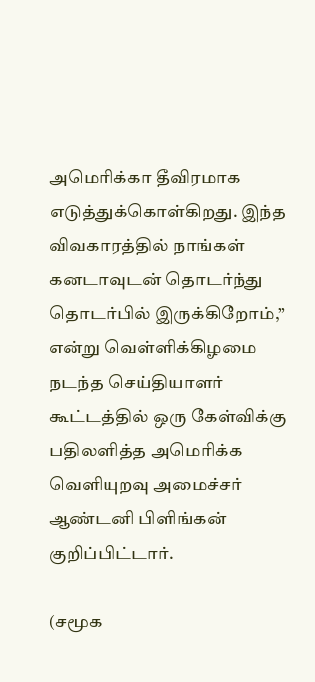அமெரிக்கா தீவிரமாக எடுத்துக்கொள்கிறது. இந்த விவகாரத்தில் நாங்கள் கனடாவுடன் தொடர்ந்து தொடர்பில் இருக்கிறோம்,” என்று வெள்ளிக்கிழமை நடந்த செய்தியாளர் கூட்டத்தில் ஒரு கேள்விக்கு பதிலளித்த அமெரிக்க வெளியுறவு அமைச்சர் ஆண்டனி பிளிங்கன் குறிப்பிட்டார்.

(சமூக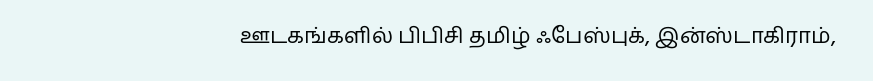ஊடகங்களில் பிபிசி தமிழ் ஃபேஸ்புக், இன்ஸ்டாகிராம்,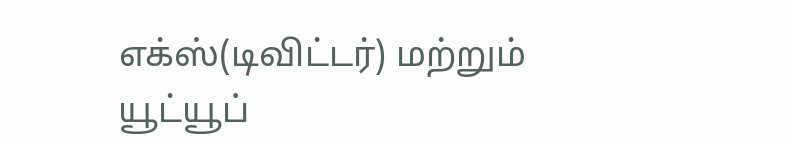எக்ஸ்(டிவிட்டர்) மற்றும் யூட்யூப்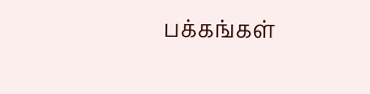பக்கங்கள்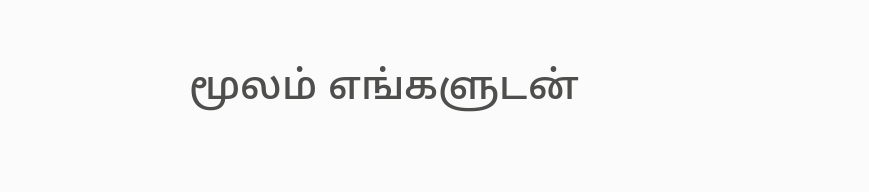மூலம் எங்களுடன்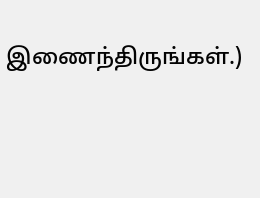இணைந்திருங்கள்.)